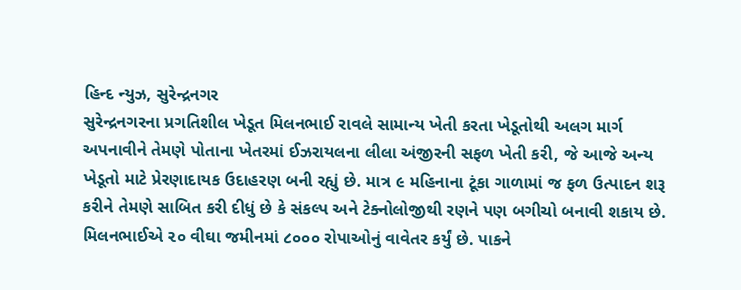હિન્દ ન્યુઝ, સુરેન્દ્રનગર
સુરેન્દ્રનગરના પ્રગતિશીલ ખેડૂત મિલનભાઈ રાવલે સામાન્ય ખેતી કરતા ખેડૂતોથી અલગ માર્ગ અપનાવીને તેમણે પોતાના ખેતરમાં ઈઝરાયલના લીલા અંજીરની સફળ ખેતી કરી, જે આજે અન્ય ખેડૂતો માટે પ્રેરણાદાયક ઉદાહરણ બની રહ્યું છે. માત્ર ૯ મહિનાના ટૂંકા ગાળામાં જ ફળ ઉત્પાદન શરૂ કરીને તેમણે સાબિત કરી દીધું છે કે સંકલ્પ અને ટેક્નોલોજીથી રણને પણ બગીચો બનાવી શકાય છે.
મિલનભાઈએ ૨૦ વીઘા જમીનમાં ૮૦૦૦ રોપાઓનું વાવેતર કર્યું છે. પાકને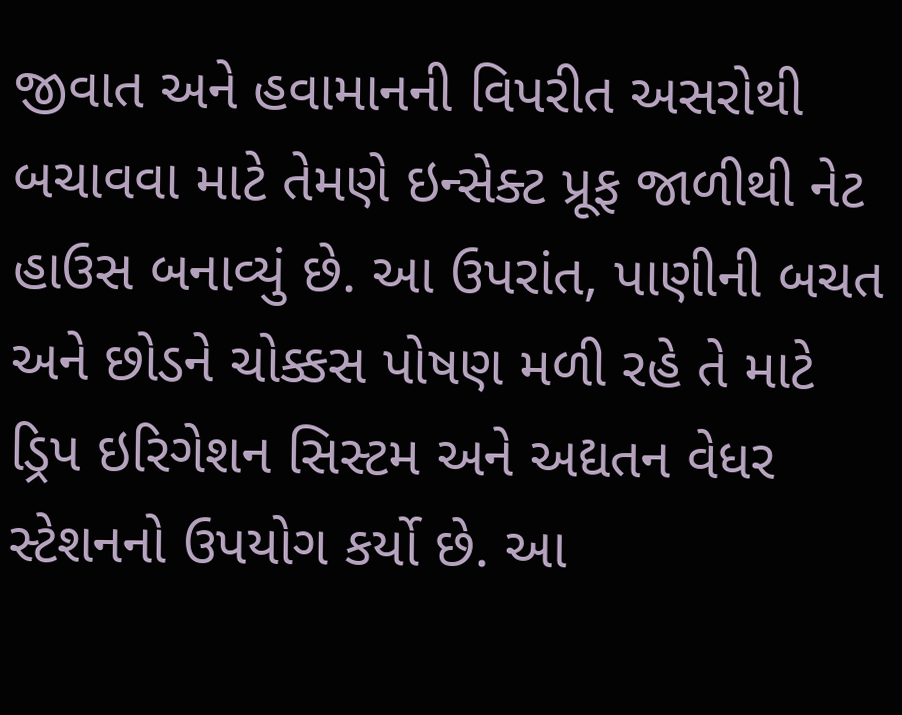જીવાત અને હવામાનની વિપરીત અસરોથી બચાવવા માટે તેમણે ઇન્સેક્ટ પ્રૂફ જાળીથી નેટ હાઉસ બનાવ્યું છે. આ ઉપરાંત, પાણીની બચત અને છોડને ચોક્કસ પોષણ મળી રહે તે માટે ડ્રિપ ઇરિગેશન સિસ્ટમ અને અદ્યતન વેધર સ્ટેશનનો ઉપયોગ કર્યો છે. આ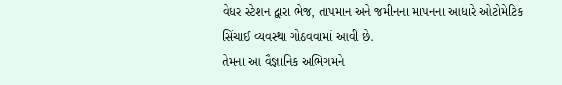વેધર સ્ટેશન દ્વારા ભેજ, તાપમાન અને જમીનના માપનના આધારે ઓટોમેટિક સિંચાઈ વ્યવસ્થા ગોઠવવામાં આવી છે.
તેમના આ વૈજ્ઞાનિક અભિગમને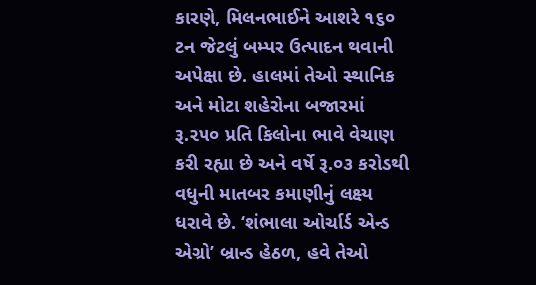કારણે, મિલનભાઈને આશરે ૧૬૦ ટન જેટલું બમ્પર ઉત્પાદન થવાની અપેક્ષા છે. હાલમાં તેઓ સ્થાનિક અને મોટા શહેરોના બજારમાં રૂ.૨૫૦ પ્રતિ કિલોના ભાવે વેચાણ કરી રહ્યા છે અને વર્ષે રૂ.૦૩ કરોડથી વધુની માતબર કમાણીનું લક્ષ્ય ધરાવે છે. ‘શંભાલા ઓર્ચાર્ડ એન્ડ એગ્રો’ બ્રાન્ડ હેઠળ, હવે તેઓ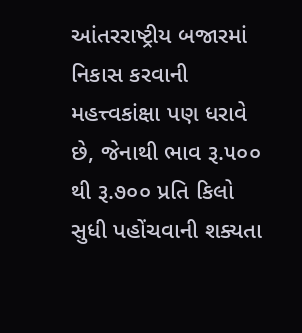આંતરરાષ્ટ્રીય બજારમાં નિકાસ કરવાની મહત્ત્વકાંક્ષા પણ ધરાવે છે, જેનાથી ભાવ રૂ.૫૦૦ થી રૂ.૭૦૦ પ્રતિ કિલો સુધી પહોંચવાની શક્યતા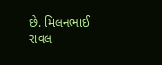છે. મિલનભાઈ રાવલ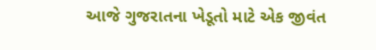આજે ગુજરાતના ખેડૂતો માટે એક જીવંત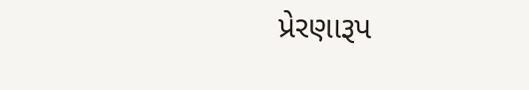પ્રેરણારૂપ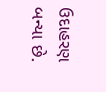ઉદાહરણ બન્યા છે.